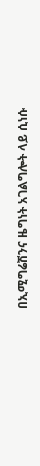በኢሚግሬሽንና ዜግነት አገልግሎት ላይ ሲነሱ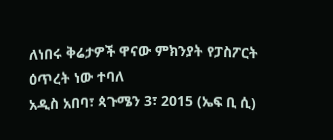ለነበሩ ቅሬታዎች ዋናው ምክንያት የፓስፖርት ዕጥረት ነው ተባለ
አዲስ አበባ፣ ጳጉሜን 3፣ 2015 (ኤፍ ቢ ሲ)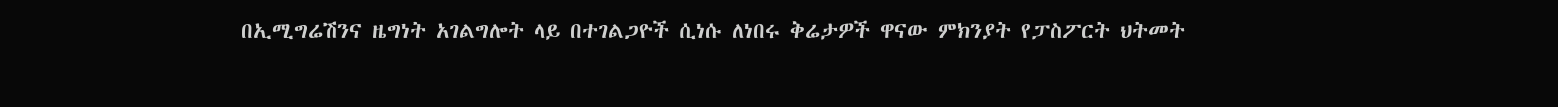በኢሚግሬሽንና ዜግነት አገልግሎት ላይ በተገልጋዮች ሲነሱ ለነበሩ ቅሬታዎች ዋናው ምክንያት የፓስፖርት ህትመት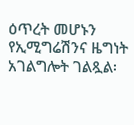ዕጥረት መሆኑን የኢሚግሬሽንና ዜግነት አገልግሎት ገልጿል፡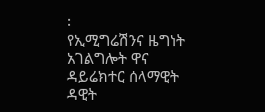፡
የኢሚግሬሽንና ዜግነት አገልግሎት ዋና ዳይሬክተር ሰላማዊት ዳዊት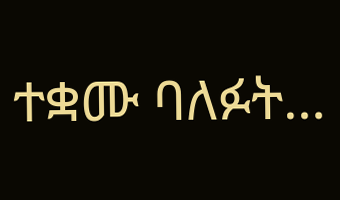ተቋሙ ባለፉት…